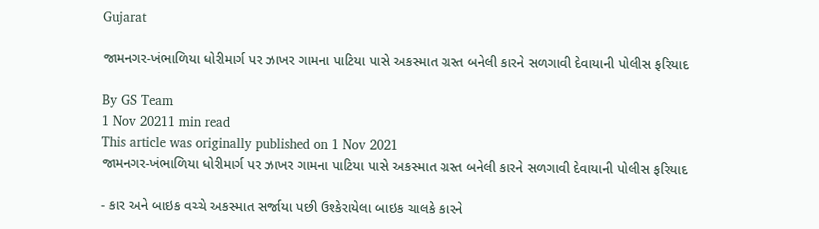Gujarat

જામનગર-ખંભાળિયા ધોરીમાર્ગ પર ઝાખર ગામના પાટિયા પાસે અકસ્માત ગ્રસ્ત બનેલી કારને સળગાવી દેવાયાની પોલીસ ફરિયાદ

By GS Team
1 Nov 20211 min read
This article was originally published on 1 Nov 2021
જામનગર-ખંભાળિયા ધોરીમાર્ગ પર ઝાખર ગામના પાટિયા પાસે અકસ્માત ગ્રસ્ત બનેલી કારને સળગાવી દેવાયાની પોલીસ ફરિયાદ

- કાર અને બાઇક વચ્ચે અકસ્માત સર્જાયા પછી ઉશ્કેરાયેલા બાઇક ચાલકે કારને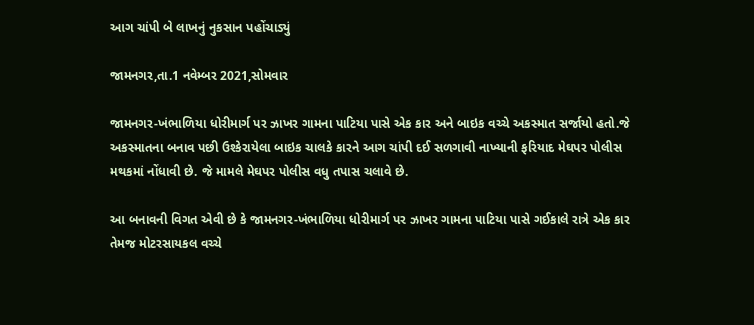આગ ચાંપી બે લાખનું નુકસાન પહોંચાડ્યું

જામનગર,તા.1 નવેમ્બર 2021,સોમવાર

જામનગર-ખંભાળિયા ધોરીમાર્ગ પર ઝાખર ગામના પાટિયા પાસે એક કાર અને બાઇક વચ્ચે અકસ્માત સર્જાયો હતો.જે અકસ્માતના બનાવ પછી ઉશ્કેરાયેલા બાઇક ચાલકે કારને આગ ચાંપી દઈ સળગાવી નાખ્યાની ફરિયાદ મેઘપર પોલીસ મથકમાં નોંધાવી છે. જે મામલે મેઘપર પોલીસ વધુ તપાસ ચલાવે છે.

આ બનાવની વિગત એવી છે કે જામનગર-ખંભાળિયા ધોરીમાર્ગ પર ઝાખર ગામના પાટિયા પાસે ગઈકાલે રાત્રે એક કાર તેમજ મોટરસાયકલ વચ્ચે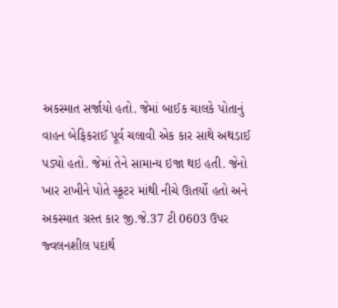અકસ્માત સર્જાયો હતો. જેમાં બાઈક ચાલકે પોતાનું વાહન બેફિકરાઈ પૂર્વ ચલાવી એક કાર સાથે અથડાઈ પડ્યો હતો. જેમાં તેને સામાન્ય ઇજા થઇ હતી. જેનો ખાર રાખીને પોતે સ્કૂટર માંથી નીચે ઊતર્યો હતો અને અકસ્માત ગ્રસ્ત કાર જી.જે.37 ટી 0603 ઉપર જ્વલનશીલ પદાર્થ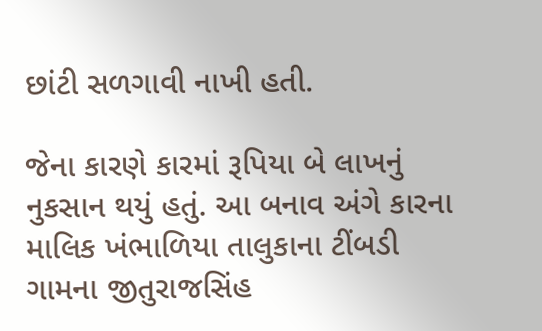છાંટી સળગાવી નાખી હતી.

જેના કારણે કારમાં રૂપિયા બે લાખનું નુકસાન થયું હતું. આ બનાવ અંગે કારના માલિક ખંભાળિયા તાલુકાના ટીંબડી ગામના જીતુરાજસિંહ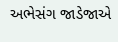અભેસંગ જાડેજાએ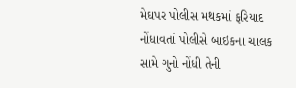મેઘપર પોલીસ મથકમાં ફરિયાદ નોંધાવતાં પોલીસે બાઇકના ચાલક સામે ગુનો નોંધી તેની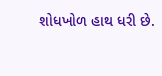શોધખોળ હાથ ધરી છે.